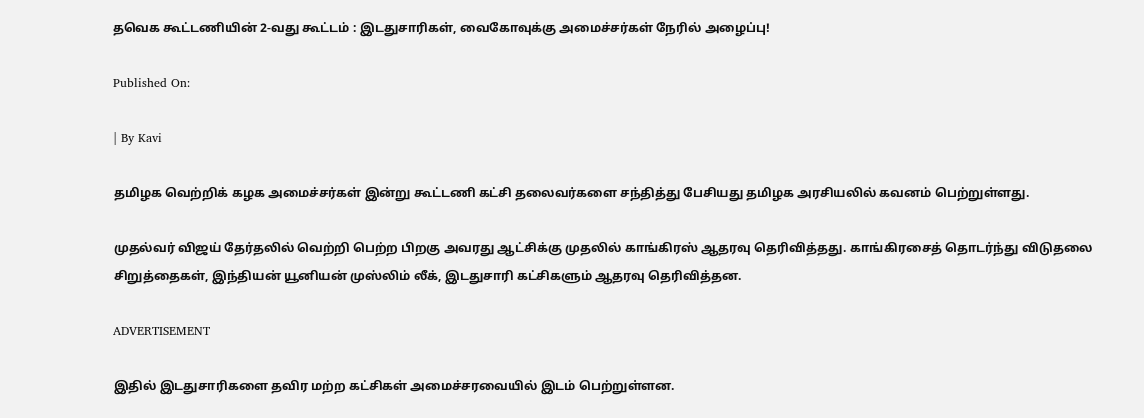தவெக கூட்டணியின் 2-வது கூட்டம் : இடதுசாரிகள், வைகோவுக்கு அமைச்சர்கள் நேரில் அழைப்பு!

Published On:

| By Kavi

தமிழக வெற்றிக் கழக அமைச்சர்கள் இன்று கூட்டணி கட்சி தலைவர்களை சந்தித்து பேசியது தமிழக அரசியலில் கவனம் பெற்றுள்ளது.

முதல்வர் விஜய் தேர்தலில் வெற்றி பெற்ற பிறகு அவரது ஆட்சிக்கு முதலில் காங்கிரஸ் ஆதரவு தெரிவித்தது. காங்கிரசைத் தொடர்ந்து விடுதலை சிறுத்தைகள், இந்தியன் யூனியன் முஸ்லிம் லீக், இடதுசாரி கட்சிகளும் ஆதரவு தெரிவித்தன.

ADVERTISEMENT

இதில் இடதுசாரிகளை தவிர மற்ற கட்சிகள் அமைச்சரவையில் இடம் பெற்றுள்ளன.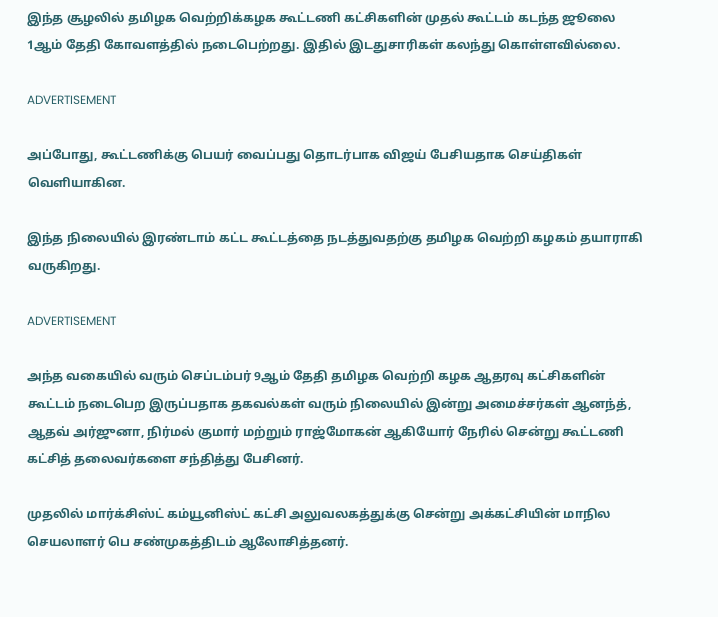இந்த சூழலில் தமிழக வெற்றிக்கழக கூட்டணி கட்சிகளின் முதல் கூட்டம் கடந்த ஜூலை 1ஆம் தேதி கோவளத்தில் நடைபெற்றது. இதில் இடதுசாரிகள் கலந்து கொள்ளவில்லை.

ADVERTISEMENT

அப்போது, கூட்டணிக்கு பெயர் வைப்பது தொடர்பாக விஜய் பேசியதாக செய்திகள் வெளியாகின.

இந்த நிலையில் இரண்டாம் கட்ட கூட்டத்தை நடத்துவதற்கு தமிழக வெற்றி கழகம் தயாராகி வருகிறது.

ADVERTISEMENT

அந்த வகையில் வரும் செப்டம்பர் 9ஆம் தேதி தமிழக வெற்றி கழக ஆதரவு கட்சிகளின் கூட்டம் நடைபெற இருப்பதாக தகவல்கள் வரும் நிலையில் இன்று அமைச்சர்கள் ஆனந்த், ஆதவ் அர்ஜுனா, நிர்மல் குமார் மற்றும் ராஜ்மோகன் ஆகியோர் நேரில் சென்று கூட்டணி கட்சித் தலைவர்களை சந்தித்து பேசினர்.

முதலில் மார்க்சிஸ்ட் கம்யூனிஸ்ட் கட்சி அலுவலகத்துக்கு சென்று அக்கட்சியின் மாநில செயலாளர் பெ சண்முகத்திடம் ஆலோசித்தனர்.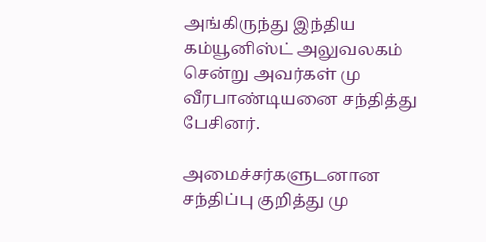அங்கிருந்து இந்திய கம்யூனிஸ்ட் அலுவலகம் சென்று அவர்கள் மு வீரபாண்டியனை சந்தித்து பேசினர்.

அமைச்சர்களுடனான சந்திப்பு குறித்து மு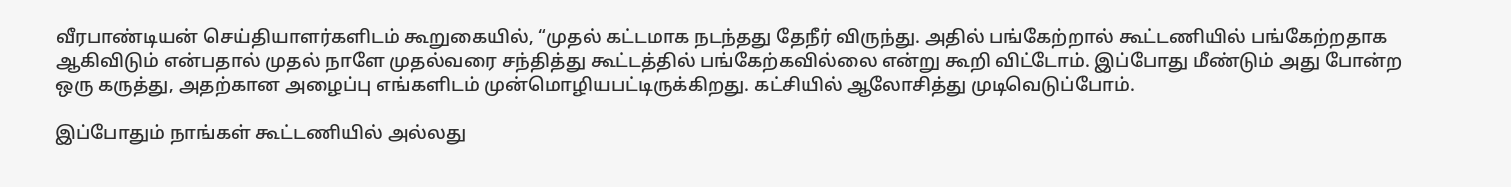வீரபாண்டியன் செய்தியாளர்களிடம் கூறுகையில், “முதல் கட்டமாக நடந்தது தேநீர் விருந்து. அதில் பங்கேற்றால் கூட்டணியில் பங்கேற்றதாக ஆகிவிடும் என்பதால் முதல் நாளே முதல்வரை சந்தித்து கூட்டத்தில் பங்கேற்கவில்லை என்று கூறி விட்டோம். இப்போது மீண்டும் அது போன்ற ஒரு கருத்து, அதற்கான அழைப்பு எங்களிடம் முன்மொழியபட்டிருக்கிறது. கட்சியில் ஆலோசித்து முடிவெடுப்போம்.

இப்போதும் நாங்கள் கூட்டணியில் அல்லது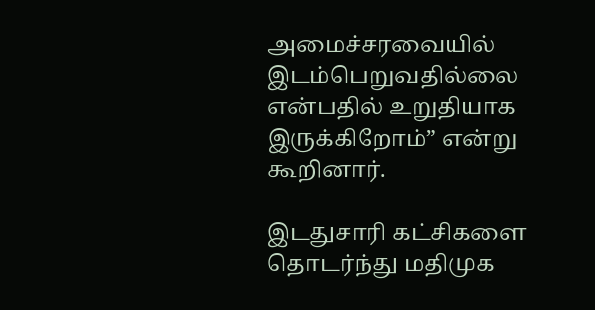அமைச்சரவையில் இடம்பெறுவதில்லை என்பதில் உறுதியாக இருக்கிறோம்” என்று கூறினார்.

இடதுசாரி கட்சிகளை தொடர்ந்து மதிமுக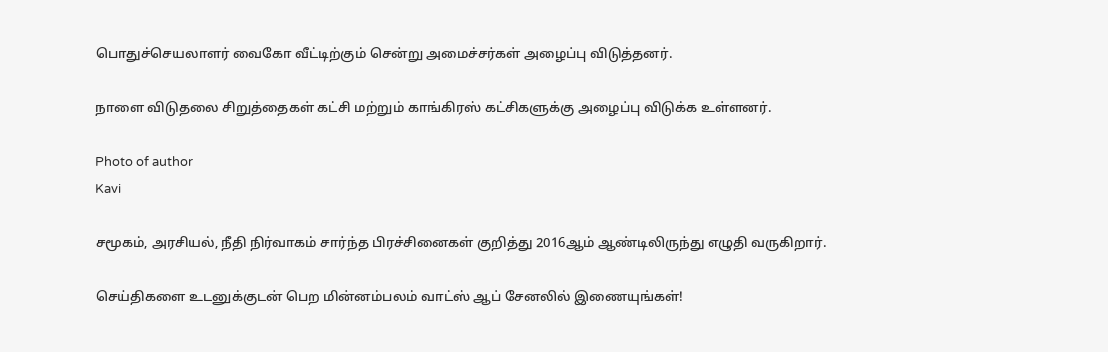பொதுச்செயலாளர் வைகோ வீட்டிற்கும் சென்று அமைச்சர்கள் அழைப்பு விடுத்தனர்.

நாளை விடுதலை சிறுத்தைகள் கட்சி மற்றும் காங்கிரஸ் கட்சிகளுக்கு அழைப்பு விடுக்க உள்ளனர்.

Photo of author
Kavi

சமூகம், அரசியல், நீதி நிர்வாகம் சார்ந்த பிரச்சினைகள் குறித்து 2016ஆம் ஆண்டிலிருந்து எழுதி வருகிறார்.

செய்திகளை உடனுக்குடன் பெற மின்னம்பலம் வாட்ஸ் ஆப் சேனலில் இணையுங்கள்!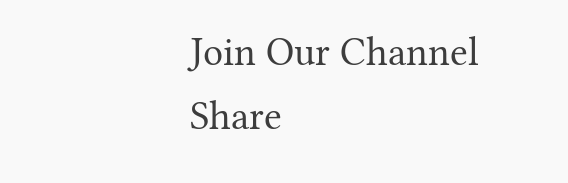Join Our Channel
Share